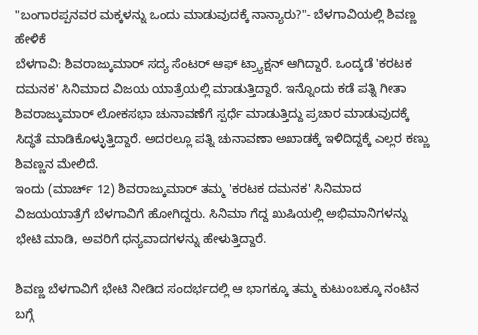"ಬಂಗಾರಪ್ಪನವರ ಮಕ್ಕಳನ್ನು ಒಂದು ಮಾಡುವುದಕ್ಕೆ ನಾನ್ಯಾರು?"- ಬೆಳಗಾವಿಯಲ್ಲಿ ಶಿವಣ್ಣ ಹೇಳಿಕೆ
ಬೆಳಗಾವಿ: ಶಿವರಾಜ್ಕುಮಾರ್ ಸದ್ಯ ಸೆಂಟರ್ ಆಫ್ ಟ್ರ್ಯಾಕ್ಷನ್ ಆಗಿದ್ದಾರೆ. ಒಂದ್ಕಡೆ 'ಕರಟಕ ದಮನಕ' ಸಿನಿಮಾದ ವಿಜಯ ಯಾತ್ರೆಯಲ್ಲಿ ಮಾಡುತ್ತಿದ್ದಾರೆ. ಇನ್ನೊಂದು ಕಡೆ ಪತ್ನಿ ಗೀತಾ ಶಿವರಾಜ್ಕುಮಾರ್ ಲೋಕಸಭಾ ಚುನಾವಣೆಗೆ ಸ್ಪರ್ಧೆ ಮಾಡುತ್ತಿದ್ದು ಪ್ರಚಾರ ಮಾಡುವುದಕ್ಕೆ ಸಿದ್ಧತೆ ಮಾಡಿಕೊಳ್ಳುತ್ತಿದ್ದಾರೆ. ಅದರಲ್ಲೂ ಪತ್ನಿ ಚುನಾವಣಾ ಅಖಾಡಕ್ಕೆ ಇಳಿದಿದ್ದಕ್ಕೆ ಎಲ್ಲರ ಕಣ್ಣು ಶಿವಣ್ಣನ ಮೇಲಿದೆ.
ಇಂದು (ಮಾರ್ಚ್ 12) ಶಿವರಾಜ್ಕುಮಾರ್ ತಮ್ಮ 'ಕರಟಕ ದಮನಕ' ಸಿನಿಮಾದ ವಿಜಯಯಾತ್ರೆಗೆ ಬೆಳಗಾವಿಗೆ ಹೋಗಿದ್ದರು. ಸಿನಿಮಾ ಗೆದ್ದ ಖುಷಿಯಲ್ಲಿ ಅಭಿಮಾನಿಗಳನ್ನು ಭೇಟಿ ಮಾಡಿ, ಅವರಿಗೆ ಧನ್ಯವಾದಗಳನ್ನು ಹೇಳುತ್ತಿದ್ದಾರೆ.

ಶಿವಣ್ಣ ಬೆಳಗಾವಿಗೆ ಭೇಟಿ ನೀಡಿದ ಸಂದರ್ಭದಲ್ಲಿ ಆ ಭಾಗಕ್ಕೂ ತಮ್ಮ ಕುಟುಂಬಕ್ಕೂ ನಂಟಿನ ಬಗ್ಗೆ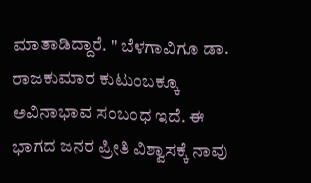ಮಾತಾಡಿದ್ದಾರೆ. " ಬೆಳಗಾವಿಗೂ ಡಾ. ರಾಜಕುಮಾರ ಕುಟುಂಬಕ್ಕೂ ಅವಿನಾಭಾವ ಸಂಬಂಧ ಇದೆ. ಈ ಭಾಗದ ಜನರ ಪ್ರೀತಿ ವಿಶ್ವಾಸಕ್ಕೆ ನಾವು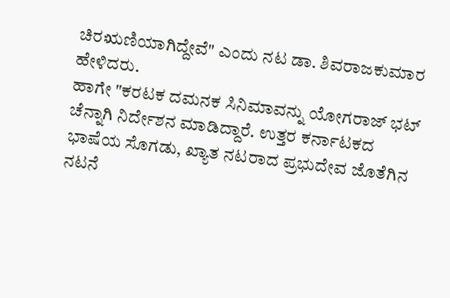ಚಿರಋಣಿಯಾಗಿದ್ದೇವೆ" ಎಂದು ನಟ ಡಾ. ಶಿವರಾಜಕುಮಾರ ಹೇಳಿದರು.
ಹಾಗೇ "ಕರಟಕ ದಮನಕ ಸಿನಿಮಾವನ್ನು ಯೋಗರಾಜ್ ಭಟ್ ಚೆನ್ನಾಗಿ ನಿರ್ದೇಶನ ಮಾಡಿದ್ದಾರೆ. ಉತ್ತರ ಕರ್ನಾಟಕದ ಭಾಷೆಯ ಸೊಗಡು, ಖ್ಯಾತ ನಟರಾದ ಪ್ರಭುದೇವ ಜೊತೆಗಿನ ನಟನೆ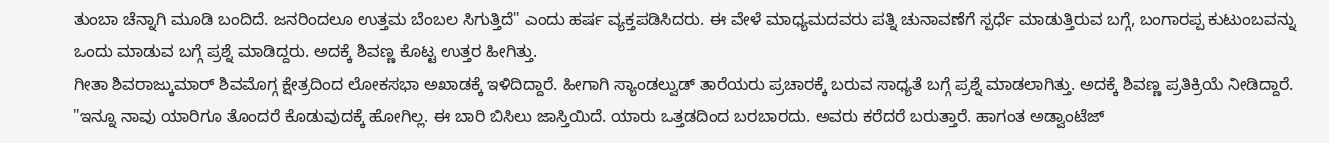ತುಂಬಾ ಚೆನ್ನಾಗಿ ಮೂಡಿ ಬಂದಿದೆ. ಜನರಿಂದಲೂ ಉತ್ತಮ ಬೆಂಬಲ ಸಿಗುತ್ತಿದೆ" ಎಂದು ಹರ್ಷ ವ್ಯಕ್ತಪಡಿಸಿದರು. ಈ ವೇಳೆ ಮಾಧ್ಯಮದವರು ಪತ್ನಿ ಚುನಾವಣೆಗೆ ಸ್ಪರ್ಧೆ ಮಾಡುತ್ತಿರುವ ಬಗ್ಗೆ, ಬಂಗಾರಪ್ಪ ಕುಟುಂಬವನ್ನು ಒಂದು ಮಾಡುವ ಬಗ್ಗೆ ಪ್ರಶ್ನೆ ಮಾಡಿದ್ದರು. ಅದಕ್ಕೆ ಶಿವಣ್ಣ ಕೊಟ್ಟ ಉತ್ತರ ಹೀಗಿತ್ತು.
ಗೀತಾ ಶಿವರಾಜ್ಕುಮಾರ್ ಶಿವಮೊಗ್ಗ ಕ್ಷೇತ್ರದಿಂದ ಲೋಕಸಭಾ ಅಖಾಡಕ್ಕೆ ಇಳಿದಿದ್ದಾರೆ. ಹೀಗಾಗಿ ಸ್ಯಾಂಡಲ್ವುಡ್ ತಾರೆಯರು ಪ್ರಚಾರಕ್ಕೆ ಬರುವ ಸಾಧ್ಯತೆ ಬಗ್ಗೆ ಪ್ರಶ್ನೆ ಮಾಡಲಾಗಿತ್ತು. ಅದಕ್ಕೆ ಶಿವಣ್ಣ ಪ್ರತಿಕ್ರಿಯೆ ನೀಡಿದ್ದಾರೆ. "ಇನ್ನೂ ನಾವು ಯಾರಿಗೂ ತೊಂದರೆ ಕೊಡುವುದಕ್ಕೆ ಹೋಗಿಲ್ಲ. ಈ ಬಾರಿ ಬಿಸಿಲು ಜಾಸ್ತಿಯಿದೆ. ಯಾರು ಒತ್ತಡದಿಂದ ಬರಬಾರದು. ಅವರು ಕರೆದರೆ ಬರುತ್ತಾರೆ. ಹಾಗಂತ ಅಡ್ವಾಂಟೆಜ್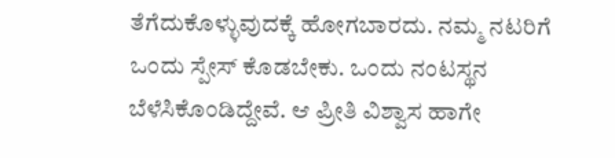ತೆಗೆದುಕೊಳ್ಳುವುದಕ್ಕೆ ಹೋಗಬಾರದು. ನಮ್ಮ ನಟರಿಗೆ ಒಂದು ಸ್ಪೇಸ್ ಕೊಡಬೇಕು. ಒಂದು ನಂಟಸ್ಥನ ಬೆಳೆಸಿಕೊಂಡಿದ್ದೇವೆ. ಆ ಪ್ರೀತಿ ವಿಶ್ವಾಸ ಹಾಗೇ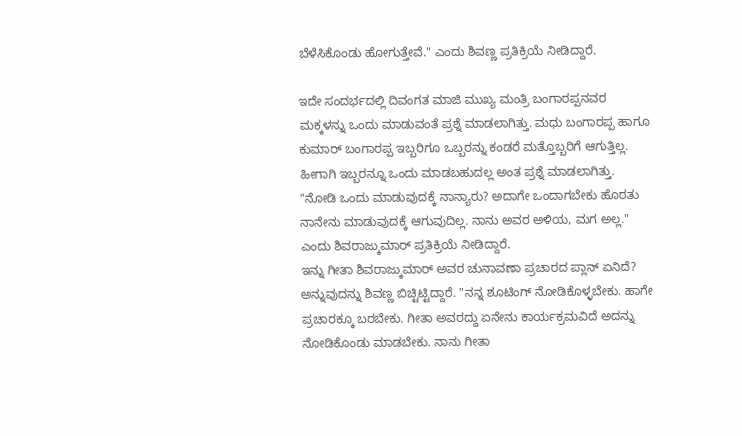ಬೆಳೆಸಿಕೊಂಡು ಹೋಗುತ್ತೇವೆ." ಎಂದು ಶಿವಣ್ಣ ಪ್ರತಿಕ್ರಿಯೆ ನೀಡಿದ್ದಾರೆ.

ಇದೇ ಸಂದರ್ಭದಲ್ಲಿ ದಿವಂಗತ ಮಾಜಿ ಮುಖ್ಯ ಮಂತ್ರಿ ಬಂಗಾರಪ್ಪನವರ ಮಕ್ಕಳನ್ನು ಒಂದು ಮಾಡುವಂತೆ ಪ್ರಶ್ನೆ ಮಾಡಲಾಗಿತ್ತು. ಮಧು ಬಂಗಾರಪ್ಪ ಹಾಗೂ ಕುಮಾರ್ ಬಂಗಾರಪ್ಪ ಇಬ್ಬರಿಗೂ ಒಬ್ಬರನ್ನು ಕಂಡರೆ ಮತ್ತೊಬ್ಬರಿಗೆ ಆಗುತ್ತಿಲ್ಲ. ಹೀಗಾಗಿ ಇಬ್ಬರನ್ನೂ ಒಂದು ಮಾಡಬಹುದಲ್ಲ ಅಂತ ಪ್ರಶ್ನೆ ಮಾಡಲಾಗಿತ್ತು.
"ನೋಡಿ ಒಂದು ಮಾಡುವುದಕ್ಕೆ ನಾನ್ಯಾರು? ಅದಾಗೇ ಒಂದಾಗಬೇಕು ಹೊರತು ನಾನೇನು ಮಾಡುವುದಕ್ಕೆ ಆಗುವುದಿಲ್ಲ. ನಾನು ಅವರ ಅಳಿಯ, ಮಗ ಅಲ್ಲ." ಎಂದು ಶಿವರಾಜ್ಕುಮಾರ್ ಪ್ರತಿಕ್ರಿಯೆ ನೀಡಿದ್ದಾರೆ.
ಇನ್ನು ಗೀತಾ ಶಿವರಾಜ್ಕುಮಾರ್ ಅವರ ಚುನಾವಣಾ ಪ್ರಚಾರದ ಪ್ಲಾನ್ ಏನಿದೆ? ಅನ್ನುವುದನ್ನು ಶಿವಣ್ಣ ಬಿಚ್ಟಿಟ್ಟಿದ್ದಾರೆ. "ನನ್ನ ಶೂಟಿಂಗ್ ನೋಡಿಕೊಳ್ಳಬೇಕು. ಹಾಗೇ ಪ್ರಚಾರಕ್ಕೂ ಬರಬೇಕು. ಗೀತಾ ಅವರದ್ದು ಏನೇನು ಕಾರ್ಯಕ್ರಮವಿದೆ ಅದನ್ನು ನೋಡಿಕೊಂಡು ಮಾಡಬೇಕು. ನಾನು ಗೀತಾ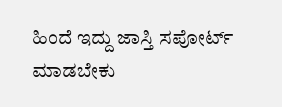ಹಿಂದೆ ಇದ್ದು ಜಾಸ್ತಿ ಸಪೋರ್ಟ್ ಮಾಡಬೇಕು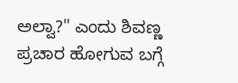ಅಲ್ವಾ?" ಎಂದು ಶಿವಣ್ಣ ಪ್ರಚಾರ ಹೋಗುವ ಬಗ್ಗೆ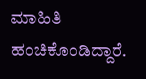ಮಾಹಿತಿ ಹಂಚಿಕೊಂಡಿದ್ದಾರೆ.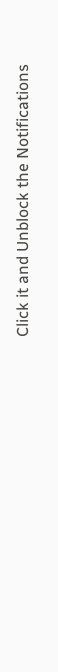Click it and Unblock the Notifications